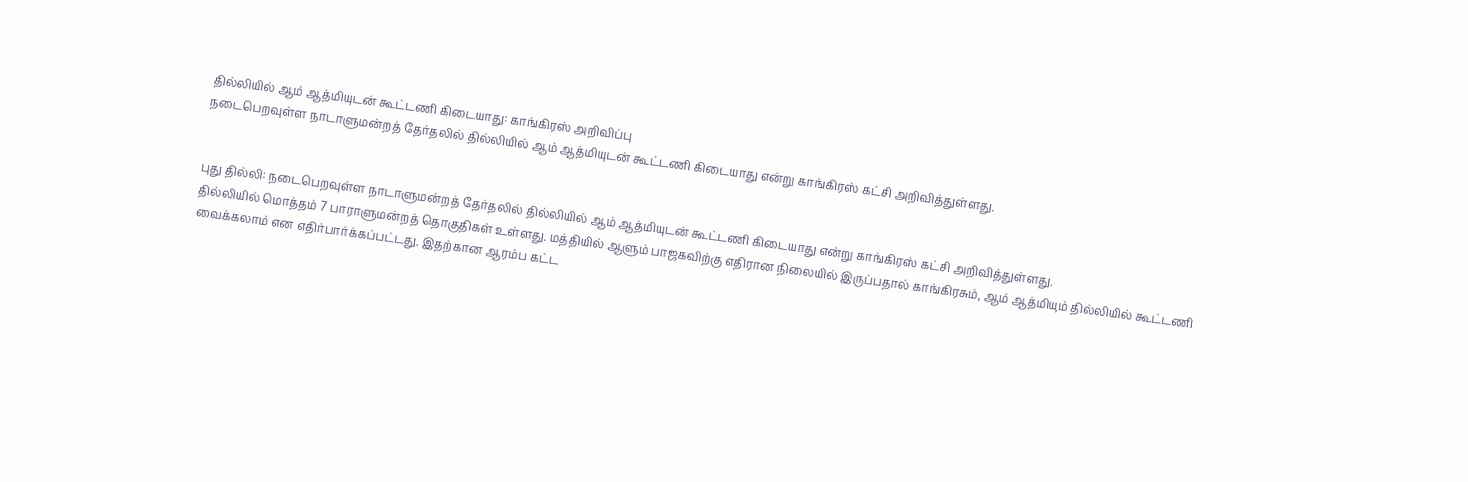தில்லியில் ஆம் ஆத்மியுடன் கூட்டணி கிடையாது: காங்கிரஸ் அறிவிப்பு
நடைபெறவுள்ள நாடாளுமன்றத் தேர்தலில் தில்லியில் ஆம் ஆத்மியுடன் கூட்டணி கிடையாது என்று காங்கிரஸ் கட்சி அறிவித்துள்ளது.


புது தில்லி: நடைபெறவுள்ள நாடாளுமன்றத் தேர்தலில் தில்லியில் ஆம் ஆத்மியுடன் கூட்டணி கிடையாது என்று காங்கிரஸ் கட்சி அறிவித்துள்ளது.
தில்லியில் மொத்தம் 7 பாராளுமன்றத் தொகுதிகள் உள்ளது. மத்தியில் ஆளும் பாஜகவிற்கு எதிரான நிலையில் இருப்பதால் காங்கிரசும், ஆம் ஆத்மியும் தில்லியில் கூட்டணி வைக்கலாம் என எதிர்பார்க்கப்பட்டது. இதற்கான ஆரம்ப கட்ட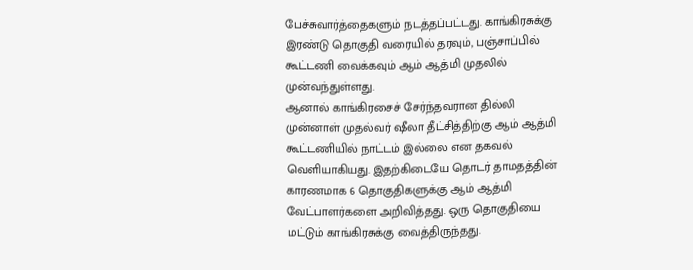பேச்சுவார்த்தைகளும் நடத்தப்பட்டது. காங்கிரசுக்கு இரண்டு தொகுதி வரையில் தரவும், பஞ்சாப்பில் கூட்டணி வைக்கவும் ஆம் ஆத்மி முதலில் முன்வந்துள்ளது.
ஆனால் காங்கிரசைச் சேர்ந்தவரான தில்லி முன்னாள் முதல்வர் ஷீலா தீட்சித்திற்கு ஆம் ஆத்மி கூட்டணியில் நாட்டம் இல்லை என தகவல் வெளியாகியது. இதற்கிடையே தொடர் தாமதத்தின் காரணமாக 6 தொகுதிகளுக்கு ஆம் ஆத்மி வேட்பாளர்களை அறிவித்தது. ஒரு தொகுதியை மட்டும் காங்கிரசுக்கு வைத்திருந்தது.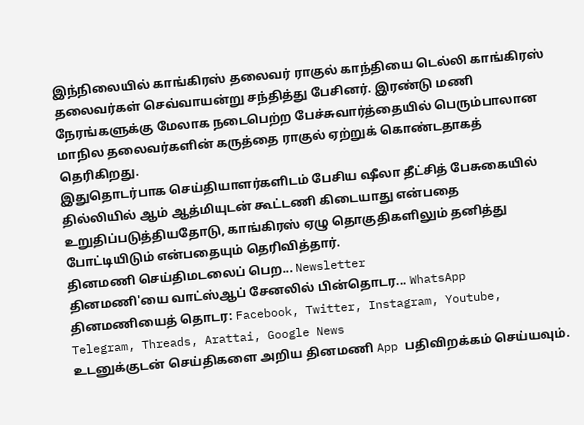இந்நிலையில் காங்கிரஸ் தலைவர் ராகுல் காந்தியை டெல்லி காங்கிரஸ் தலைவர்கள் செவ்வாயன்று சந்தித்து பேசினர். இரண்டு மணி நேரங்களுக்கு மேலாக நடைபெற்ற பேச்சுவார்த்தையில் பெரும்பாலான மாநில தலைவர்களின் கருத்தை ராகுல் ஏற்றுக் கொண்டதாகத் தெரிகிறது.
இதுதொடர்பாக செய்தியாளர்களிடம் பேசிய ஷீலா தீட்சித் பேசுகையில் தில்லியில் ஆம் ஆத்மியுடன் கூட்டணி கிடையாது என்பதை உறுதிப்படுத்தியதோடு, காங்கிரஸ் ஏழு தொகுதிகளிலும் தனித்து போட்டியிடும் என்பதையும் தெரிவித்தார்.
தினமணி செய்திமடலைப் பெற... Newsletter
தினமணி'யை வாட்ஸ்ஆப் சேனலில் பின்தொடர... WhatsApp
தினமணியைத் தொடர: Facebook, Twitter, Instagram, Youtube, Telegram, Threads, Arattai, Google News
உடனுக்குடன் செய்திகளை அறிய தினமணி App பதிவிறக்கம் செய்யவும்.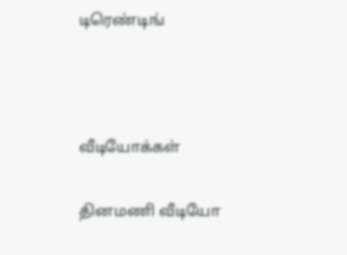டிரெண்டிங்



வீடியோக்கள்

தினமணி வீடியோ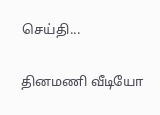செய்தி...

தினமணி வீடியோ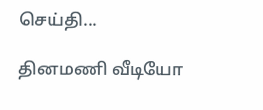செய்தி...

தினமணி வீடியோ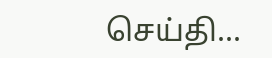செய்தி...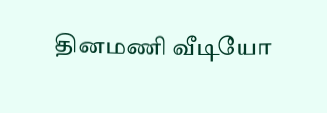தினமணி வீடியோ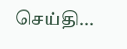செய்தி...